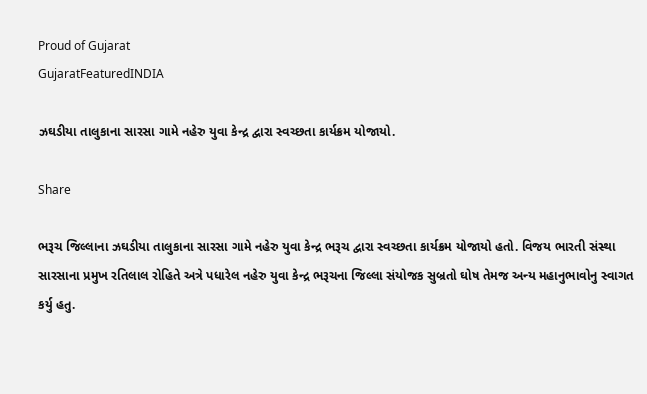Proud of Gujarat
GujaratFeaturedINDIA

ઝઘડીયા તાલુકાના સારસા ગામે નહેરુ યુવા કેન્દ્ર દ્વારા સ્વચ્છતા કાર્યક્રમ યોજાયો.

Share

ભરૂચ જિલ્લ‍ાના ઝઘડીયા તાલુકાના સારસા ગામે નહેરુ યુવા કેન્દ્ર ભરૂચ દ્વારા સ્વચ્છતા કાર્યક્રમ યોજાયો હતો. વિજય ભારતી સંસ્થા સારસાના પ્રમુખ રતિલાલ રોહિતે અત્રે પધારેલ નહેરુ યુવા કેન્દ્ર ભરૂચના જિલ્લા સંયોજક સુબ્રતો ઘોષ તેમજ અન્ય મહાનુભાવોનુ સ્વાગત કર્યુ હતુ.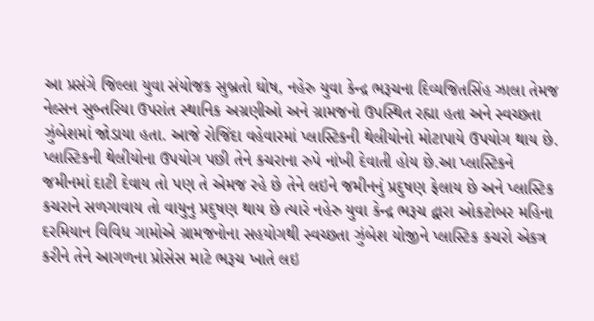આ પ્રસંગે જિલ્લા યુવા સંયોજક સુબ્રતો ઘોષ, નહેરુ યુવા કેન્દ્ર ભરૂચના દિવ્યજિતસિંહ ઝાલા તેમજ નેલ્સન સુબ્તરિયા ઉપરાંત સ્થાનિક અગ્રણીઓ અને ગ્રામજનો ઉપસ્થિત રહ્યા હતા અને સ્વચ્છતા ઝુંબેશમાં જોડાયા હતા. આજે રોજિંદા વહેવારમાં પ્લાસ્ટિકની થેલીયોનો મોટાપાયે ઉપયોગ થાય છે. પ્લાસ્ટિકની થેલીયોના ઉપયોગ પછી તેને કચરાના રુપે નાંખી દેવાતી હોય છે.આ પ્લાસ્ટિકને જમીનમાં દાટી દેવાય તો પણ તે એમજ રહે છે તેને લઇને જમીનનું પ્રદુષણ ફેલાય છે અને પ્લાસ્ટિક કચરાને સળગાવાય તો વાયુનુ પ્રદુષણ થાય છે ત્યારે નહેરુ યુવા કેન્દ્ર ભરૂચ દ્વારા ઓકટોબર મહિના દરમિયાન વિવિધ ગામોએ ગ્રામજનોના સહયોગથી સ્વચ્છતા ઝુંબેશ યોજીને પ્લાસ્ટિક કચરો એકત્ર કરીને તેને આગળના પ્રોસેસ માટે ભરૂચ ખાતે લઇ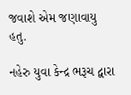જવાશે એમ જણાવાયુ હતુ.

નહેરુ યુવા કેન્દ્ર ભરૂચ દ્વારા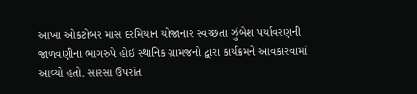આખા ઓકટોબર માસ દરમિયાન યોજાનાર સ્વચ્છતા ઝુંબેશ પર્યાવરણની જાળવણીના ભાગરુપે હોઇ સ્થાનિક ગ્રામજનો દ્વારા કાર્યક્રમને આવકારવામાં આવ્યો હતો. સારસા ઉપરાંત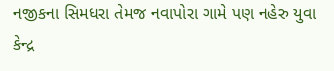નજીકના સિમધરા તેમજ નવાપોરા ગામે પણ નહેરુ યુવા કેન્દ્ર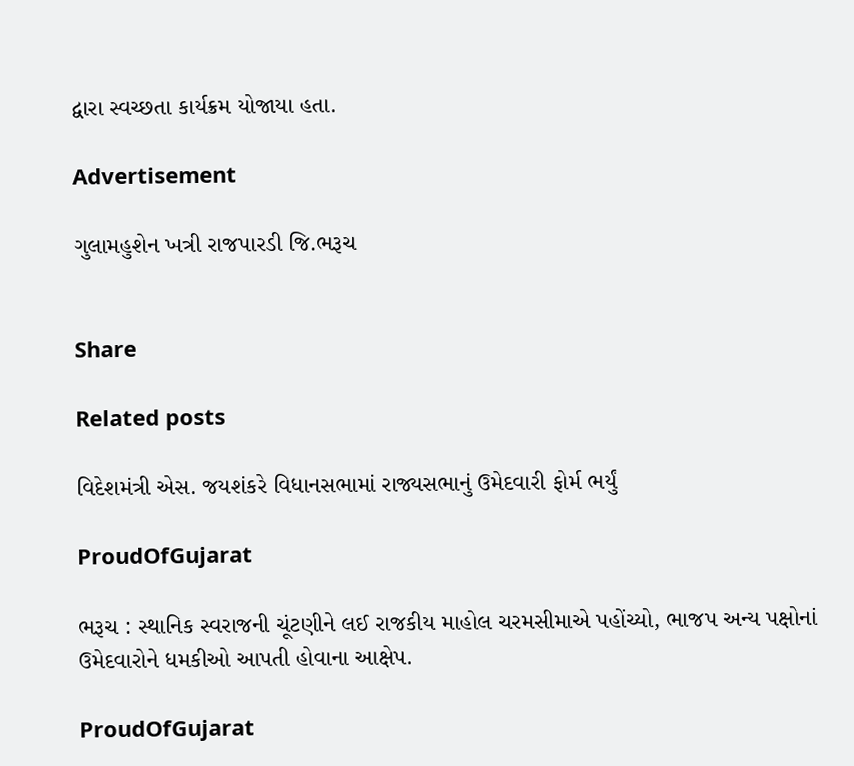દ્વારા સ્વચ્છતા કાર્યક્રમ યોજાયા હતા.

Advertisement

ગુલામહુશેન ખત્રી રાજપારડી જિ.ભરૂચ


Share

Related posts

વિદેશમંત્રી એસ. જયશંકરે વિધાનસભામાં રાજ્યસભાનું ઉમેદવારી ફોર્મ ભર્યું

ProudOfGujarat

ભરૂચ : સ્થાનિક સ્વરાજની ચૂંટણીને લઈ રાજકીય માહોલ ચરમસીમાએ પહોંચ્યો, ભાજપ અન્ય પક્ષોનાં ઉમેદવારોને ધમકીઓ આપતી હોવાના આક્ષેપ.

ProudOfGujarat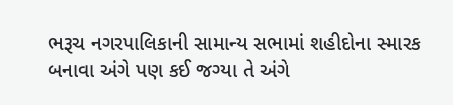ભરૂચ નગરપાલિકાની સામાન્ય સભામાં શહીદોના સ્મારક બનાવા અંગે પણ કઈ જગ્યા તે અંગે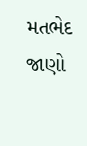મતભેદ જાણો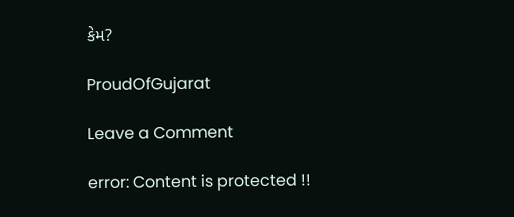કેમ?

ProudOfGujarat

Leave a Comment

error: Content is protected !!